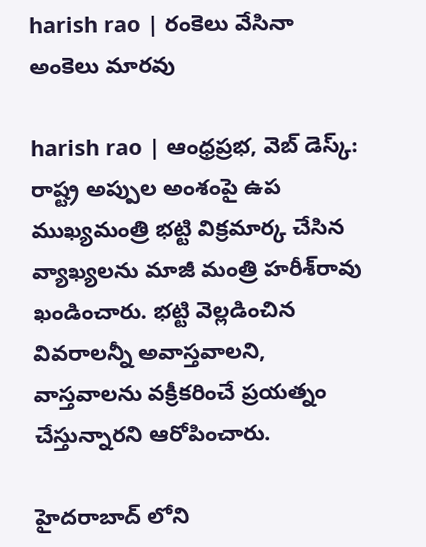harish rao | రంకెలు వేసినా అంకెలు మారవు

harish rao | ఆంధ్రప్రభ, వెబ్ డెస్క్: రాష్ట్ర అప్పుల అంశంపై ఉప ముఖ్యమంత్రి భట్టి విక్రమార్క చేసిన వ్యాఖ్యలను మాజీ మంత్రి హరీశ్‌రావు ఖండించారు. భట్టి వెల్లడించిన వివరాలన్నీ అవాస్తవాలని, వాస్తవాలను వక్రీకరించే ప్రయత్నం చేస్తున్నారని ఆరోపించారు.

హైదరాబాద్ లోని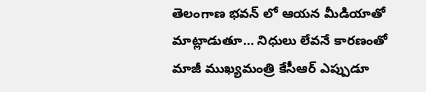తెలంగాణ భవన్ లో ఆయన మీడియాతో మాట్లాడుతూ… నిధులు లేవనే కారణంతో మాజీ ముఖ్యమంత్రి కేసీఆర్ ఎప్పుడూ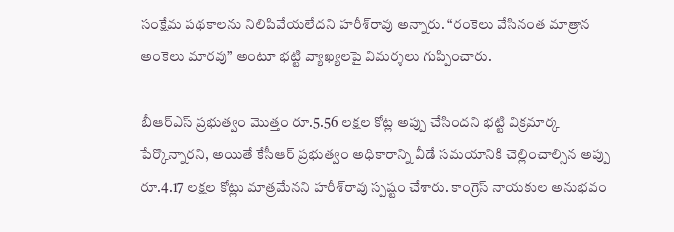సంక్షేమ పథకాలను నిలిపివేయలేదని హరీశ్‌రావు అన్నారు. “రంకెలు వేసినంత మాత్రాన అంకెలు మారవు” అంటూ భట్టి వ్యాఖ్యలపై విమర్శలు గుప్పించారు.

బీఆర్‌ఎస్ ప్రభుత్వం మొత్తం రూ.5.56 లక్షల కోట్ల అప్పు చేసిందని భట్టి విక్రమార్క పేర్కొన్నారని, అయితే కేసీఆర్ ప్రభుత్వం అధికారాన్ని వీడే సమయానికి చెల్లించాల్సిన అప్పు రూ.4.17 లక్షల కోట్లు మాత్రమేనని హరీశ్‌రావు స్పష్టం చేశారు. కాంగ్రెస్ నాయకుల అనుభవం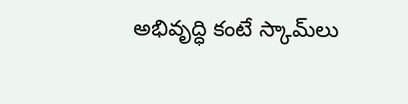అభివృద్ధి కంటే స్కామ్‌లు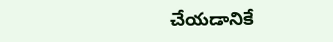చేయడానికే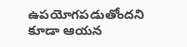ఉపయోగపడుతోందని కూడా ఆయన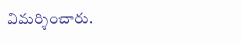విమర్శించారు.